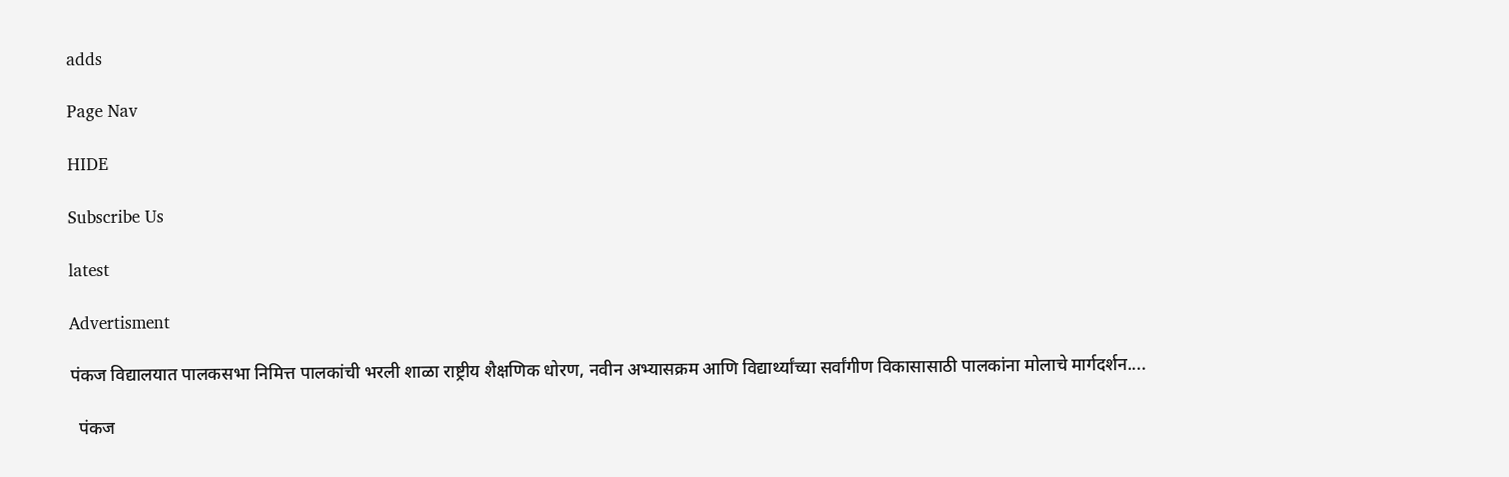adds

Page Nav

HIDE

Subscribe Us

latest

Advertisment

पंकज विद्यालयात पालकसभा निमित्त पालकांची भरली शाळा राष्ट्रीय शैक्षणिक धोरण, नवीन अभ्यासक्रम आणि विद्यार्थ्यांच्या सर्वांगीण विकासासाठी पालकांना मोलाचे मार्गदर्शन....

  पंकज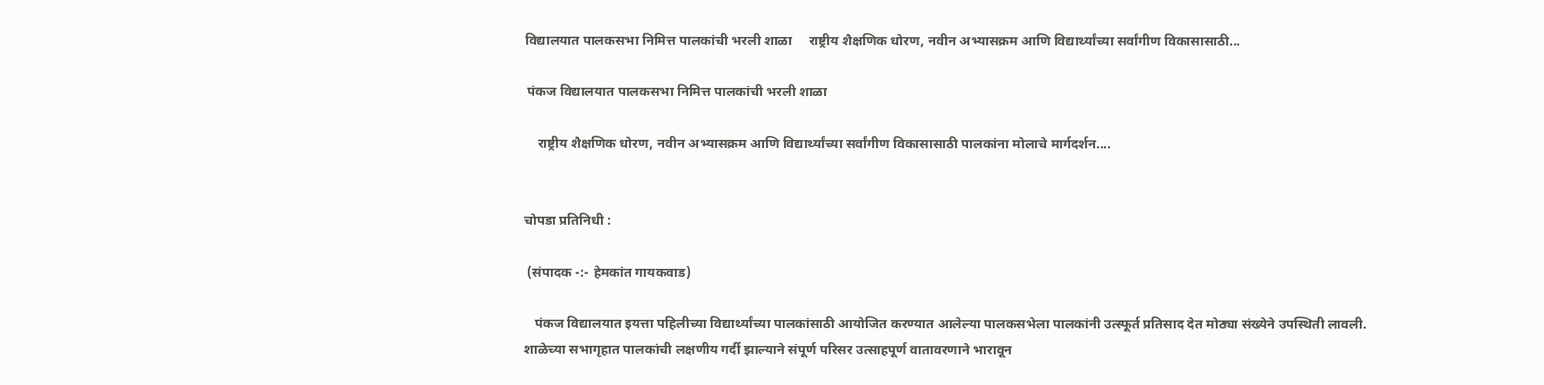विद्यालयात पालकसभा निमित्त पालकांची भरली शाळा     राष्ट्रीय शैक्षणिक धोरण, नवीन अभ्यासक्रम आणि विद्यार्थ्यांच्या सर्वांगीण विकासासाठी...

 पंकज विद्यालयात पालकसभा निमित्त पालकांची भरली शाळा

    राष्ट्रीय शैक्षणिक धोरण, नवीन अभ्यासक्रम आणि विद्यार्थ्यांच्या सर्वांगीण विकासासाठी पालकांना मोलाचे मार्गदर्शन....


चोपडा प्रतिनिधी :

 (संपादक -:- हेमकांत गायकवाड)

   पंकज विद्यालयात इयत्ता पहिलीच्या विद्यार्थ्यांच्या पालकांसाठी आयोजित करण्यात आलेल्या पालकसभेला पालकांनी उत्स्फूर्त प्रतिसाद देत मोठ्या संख्येने उपस्थिती लावली. शाळेच्या सभागृहात पालकांची लक्षणीय गर्दी झाल्याने संपूर्ण परिसर उत्साहपूर्ण वातावरणाने भारावून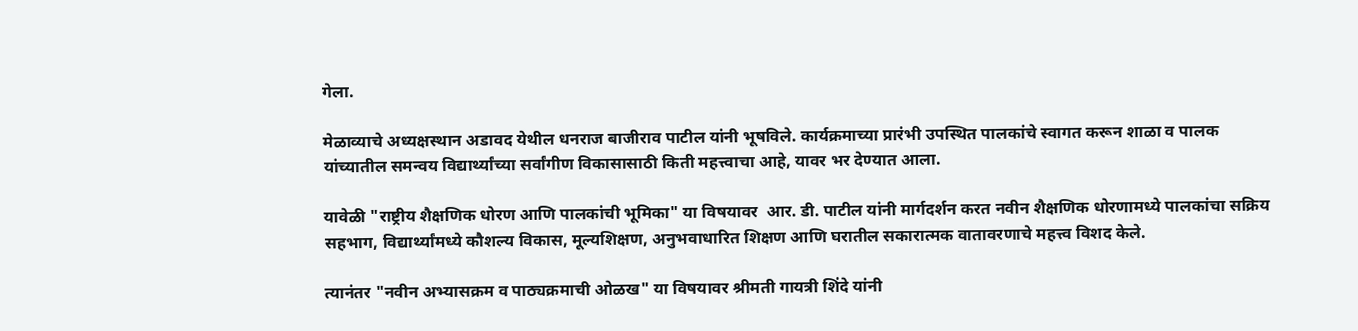गेला.

मेळाव्याचे अध्यक्षस्थान अडावद येथील धनराज बाजीराव पाटील यांनी भूषविले. कार्यक्रमाच्या प्रारंभी उपस्थित पालकांचे स्वागत करून शाळा व पालक यांच्यातील समन्वय विद्यार्थ्यांच्या सर्वांगीण विकासासाठी किती महत्त्वाचा आहे, यावर भर देण्यात आला.

यावेळी "राष्ट्रीय शैक्षणिक धोरण आणि पालकांची भूमिका" या विषयावर  आर. डी. पाटील यांनी मार्गदर्शन करत नवीन शैक्षणिक धोरणामध्ये पालकांचा सक्रिय सहभाग, विद्यार्थ्यांमध्ये कौशल्य विकास, मूल्यशिक्षण, अनुभवाधारित शिक्षण आणि घरातील सकारात्मक वातावरणाचे महत्त्व विशद केले.

त्यानंतर "नवीन अभ्यासक्रम व पाठ्यक्रमाची ओळख" या विषयावर श्रीमती गायत्री शिंदे यांनी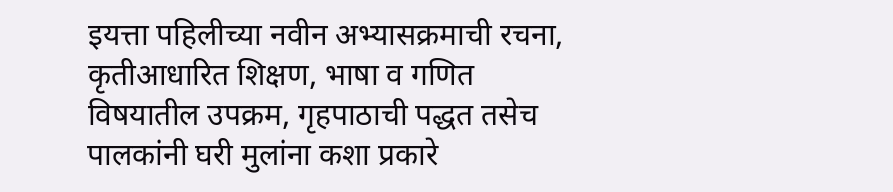इयत्ता पहिलीच्या नवीन अभ्यासक्रमाची रचना, कृतीआधारित शिक्षण, भाषा व गणित विषयातील उपक्रम, गृहपाठाची पद्धत तसेच पालकांनी घरी मुलांना कशा प्रकारे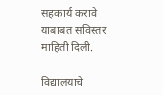सहकार्य करावे याबाबत सविस्तर माहिती दिली.

विद्यालयाचे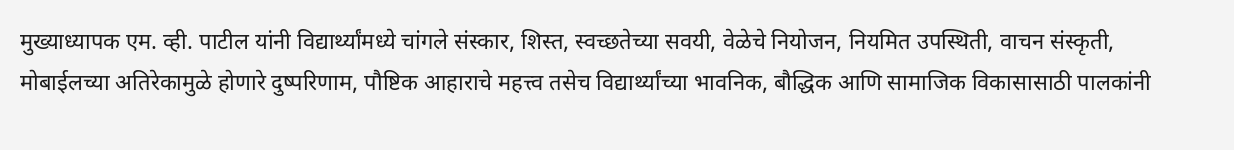मुख्याध्यापक एम. व्ही. पाटील यांनी विद्यार्थ्यांमध्ये चांगले संस्कार, शिस्त, स्वच्छतेच्या सवयी, वेळेचे नियोजन, नियमित उपस्थिती, वाचन संस्कृती, मोबाईलच्या अतिरेकामुळे होणारे दुष्परिणाम, पौष्टिक आहाराचे महत्त्व तसेच विद्यार्थ्यांच्या भावनिक, बौद्धिक आणि सामाजिक विकासासाठी पालकांनी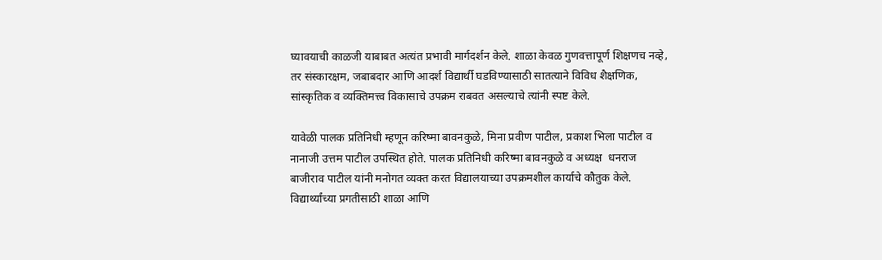घ्यावयाची काळजी याबाबत अत्यंत प्रभावी मार्गदर्शन केले. शाळा केवळ गुणवत्तापूर्ण शिक्षणच नव्हे, तर संस्कारक्षम, जबाबदार आणि आदर्श विद्यार्थी घडविण्यासाठी सातत्याने विविध शैक्षणिक, सांस्कृतिक व व्यक्तिमत्त्व विकासाचे उपक्रम राबवत असल्याचे त्यांनी स्पष्ट केले.

यावेळी पालक प्रतिनिधी म्हणून करिष्मा बावनकुळे, मिना प्रवीण पाटील, प्रकाश भिला पाटील व  नानाजी उत्तम पाटील उपस्थित होते. पालक प्रतिनिधी करिष्मा बावनकुळे व अध्यक्ष  धनराज बाजीराव पाटील यांनी मनोगत व्यक्त करत विद्यालयाच्या उपक्रमशील कार्याचे कौतुक केले. विद्यार्थ्यांच्या प्रगतीसाठी शाळा आणि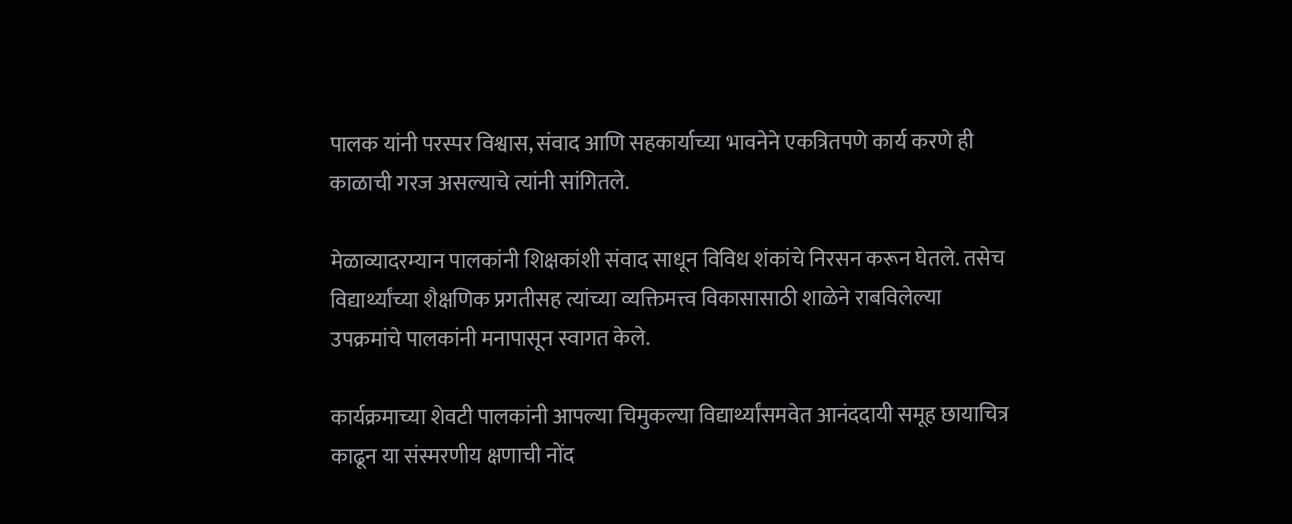पालक यांनी परस्पर विश्वास, संवाद आणि सहकार्याच्या भावनेने एकत्रितपणे कार्य करणे ही काळाची गरज असल्याचे त्यांनी सांगितले.

मेळाव्यादरम्यान पालकांनी शिक्षकांशी संवाद साधून विविध शंकांचे निरसन करून घेतले. तसेच विद्यार्थ्यांच्या शैक्षणिक प्रगतीसह त्यांच्या व्यक्तिमत्त्व विकासासाठी शाळेने राबविलेल्या उपक्रमांचे पालकांनी मनापासून स्वागत केले.

कार्यक्रमाच्या शेवटी पालकांनी आपल्या चिमुकल्या विद्यार्थ्यांसमवेत आनंददायी समूह छायाचित्र काढून या संस्मरणीय क्षणाची नोंद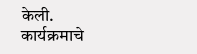केली. कार्यक्रमाचे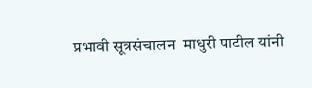प्रभावी सूत्रसंचालन  माधुरी पाटील यांनी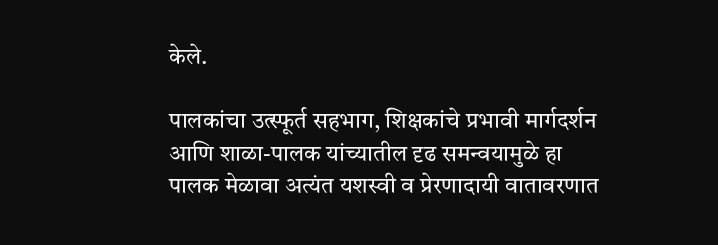केले.

पालकांचा उत्स्फूर्त सहभाग, शिक्षकांचे प्रभावी मार्गदर्शन आणि शाळा-पालक यांच्यातील दृढ समन्वयामुळे हा पालक मेळावा अत्यंत यशस्वी व प्रेरणादायी वातावरणात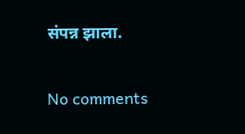संपन्न झाला.

No comments